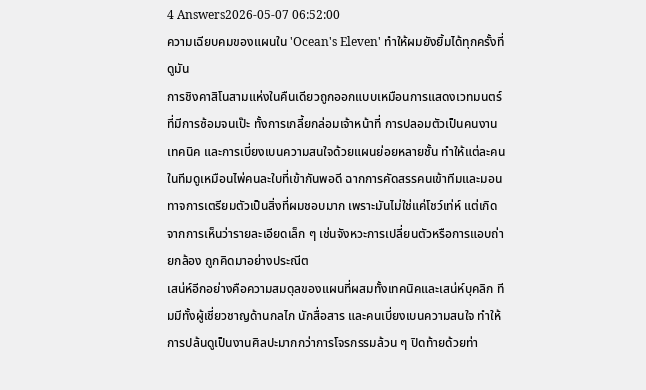4 Answers2026-05-07 06:52:00
ความเฉียบคมของแผนใน 'Ocean's Eleven' ทำให้ผมยังยิ้มได้ทุกครั้งที่ดูมัน
การชิงคาสิโนสามแห่งในคืนเดียวถูกออกแบบเหมือนการแสดงเวทมนตร์ที่มีการซ้อมจนเป๊ะ ทั้งการเกลี้ยกล่อมเจ้าหน้าที่ การปลอมตัวเป็นคนงานเทคนิค และการเบี่ยงเบนความสนใจด้วยแผนย่อยหลายชั้น ทำให้แต่ละคนในทีมดูเหมือนไพ่คนละใบที่เข้ากันพอดี ฉากการคัดสรรคนเข้าทีมและมอนทาจการเตรียมตัวเป็นสิ่งที่ผมชอบมาก เพราะมันไม่ใช่แค่โชว์เท่ห์ แต่เกิดจากการเห็นว่ารายละเอียดเล็ก ๆ เช่นจังหวะการเปลี่ยนตัวหรือการแอบถ่ายกล้อง ถูกคิดมาอย่างประณีต
เสน่ห์อีกอย่างคือความสมดุลของแผนที่ผสมทั้งเทคนิคและเสน่ห์บุคลิก ทีมมีทั้งผู้เชี่ยวชาญด้านกลไก นักสื่อสาร และคนเบี่ยงเบนความสนใจ ทำให้การปล้นดูเป็นงานศิลปะมากกว่าการโจรกรรมล้วน ๆ ปิดท้ายด้วยท่า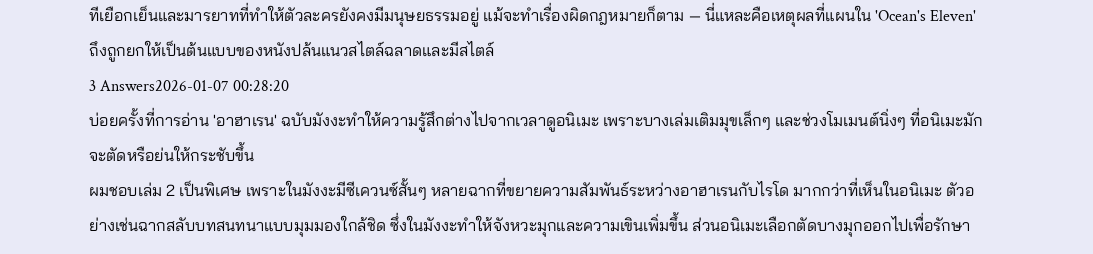ทีเยือกเย็นและมารยาทที่ทำให้ตัวละครยังคงมีมนุษยธรรมอยู่ แม้จะทำเรื่องผิดกฎหมายก็ตาม — นี่แหละคือเหตุผลที่แผนใน 'Ocean's Eleven' ถึงถูกยกให้เป็นต้นแบบของหนังปล้นแนวสไตล์ฉลาดและมีสไตล์
3 Answers2026-01-07 00:28:20
บ่อยครั้งที่การอ่าน 'อาฮาเรน' ฉบับมังงะทำให้ความรู้สึกต่างไปจากเวลาดูอนิเมะ เพราะบางเล่มเติมมุขเล็กๆ และช่วงโมเมนต์นิ่งๆ ที่อนิเมะมักจะตัดหรือย่นให้กระชับขึ้น
ผมชอบเล่ม 2 เป็นพิเศษ เพราะในมังงะมีซีเควนซ์สั้นๆ หลายฉากที่ขยายความสัมพันธ์ระหว่างอาฮาเรนกับไรโด มากกว่าที่เห็นในอนิเมะ ตัวอย่างเช่นฉากสลับบทสนทนาแบบมุมมองใกล้ชิด ซึ่งในมังงะทำให้จังหวะมุกและความเขินเพิ่มขึ้น ส่วนอนิเมะเลือกตัดบางมุกออกไปเพื่อรักษา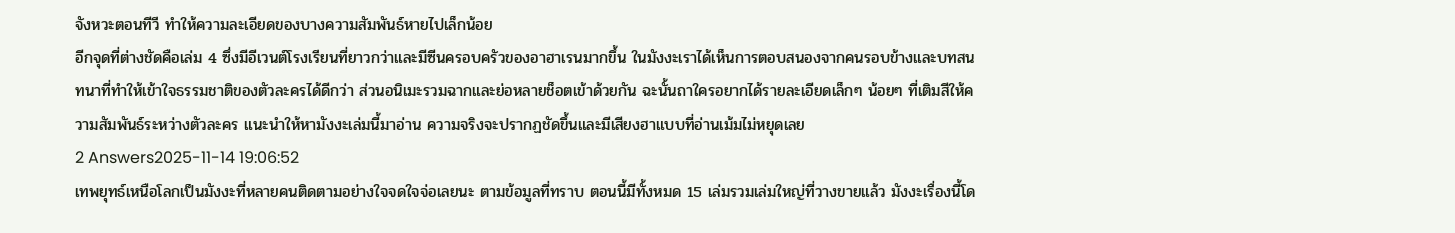จังหวะตอนทีวี ทำให้ความละเอียดของบางความสัมพันธ์หายไปเล็กน้อย
อีกจุดที่ต่างชัดคือเล่ม 4 ซึ่งมีอีเวนต์โรงเรียนที่ยาวกว่าและมีซีนครอบครัวของอาฮาเรนมากขึ้น ในมังงะเราได้เห็นการตอบสนองจากคนรอบข้างและบทสนทนาที่ทำให้เข้าใจธรรมชาติของตัวละครได้ดีกว่า ส่วนอนิเมะรวมฉากและย่อหลายช็อตเข้าด้วยกัน ฉะนั้นถาใครอยากได้รายละเอียดเล็กๆ น้อยๆ ที่เติมสีให้ความสัมพันธ์ระหว่างตัวละคร แนะนำให้หามังงะเล่มนี้มาอ่าน ความจริงจะปรากฏชัดขึ้นและมีเสียงฮาแบบที่อ่านเม้มไม่หยุดเลย
2 Answers2025-11-14 19:06:52
เทพยุทธ์เหนือโลกเป็นมังงะที่หลายคนติดตามอย่างใจจดใจจ่อเลยนะ ตามข้อมูลที่ทราบ ตอนนี้มีทั้งหมด 15 เล่มรวมเล่มใหญ่ที่วางขายแล้ว มังงะเรื่องนี้โด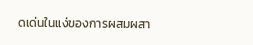ดเด่นในแง่ของการผสมผสา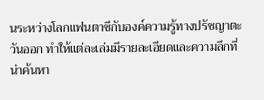นระหว่างโลกแฟนตาซีกับองค์ความรู้ทางปรัชญาตะวันออก ทำให้แต่ละเล่มมีรายละเอียดและความลึกที่น่าค้นหา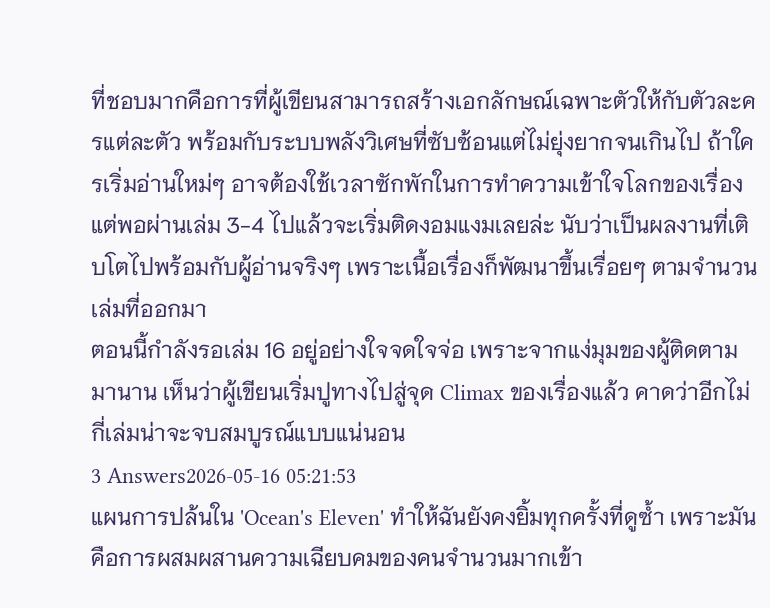ที่ชอบมากคือการที่ผู้เขียนสามารถสร้างเอกลักษณ์เฉพาะตัวให้กับตัวละครแต่ละตัว พร้อมกับระบบพลังวิเศษที่ซับซ้อนแต่ไม่ยุ่งยากจนเกินไป ถ้าใครเริ่มอ่านใหม่ๆ อาจต้องใช้เวลาซักพักในการทำความเข้าใจโลกของเรื่อง แต่พอผ่านเล่ม 3-4 ไปแล้วจะเริ่มติดงอมแงมเลยล่ะ นับว่าเป็นผลงานที่เติบโตไปพร้อมกับผู้อ่านจริงๆ เพราะเนื้อเรื่องก็พัฒนาขึ้นเรื่อยๆ ตามจำนวนเล่มที่ออกมา
ตอนนี้กำลังรอเล่ม 16 อยู่อย่างใจจดใจจ่อ เพราะจากแง่มุมของผู้ติดตามมานาน เห็นว่าผู้เขียนเริ่มปูทางไปสู่จุด Climax ของเรื่องแล้ว คาดว่าอีกไม่กี่เล่มน่าจะจบสมบูรณ์แบบแน่นอน
3 Answers2026-05-16 05:21:53
แผนการปล้นใน 'Ocean's Eleven' ทำให้ฉันยังคงยิ้มทุกครั้งที่ดูซ้ำ เพราะมันคือการผสมผสานความเฉียบคมของคนจำนวนมากเข้า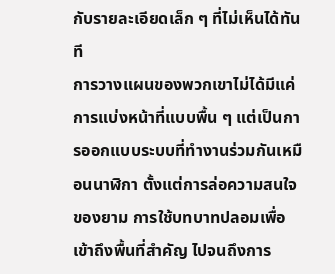กับรายละเอียดเล็ก ๆ ที่ไม่เห็นได้ทันที
การวางแผนของพวกเขาไม่ได้มีแค่การแบ่งหน้าที่แบบพื้น ๆ แต่เป็นการออกแบบระบบที่ทำงานร่วมกันเหมือนนาฬิกา ตั้งแต่การล่อความสนใจของยาม การใช้บทบาทปลอมเพื่อเข้าถึงพื้นที่สำคัญ ไปจนถึงการ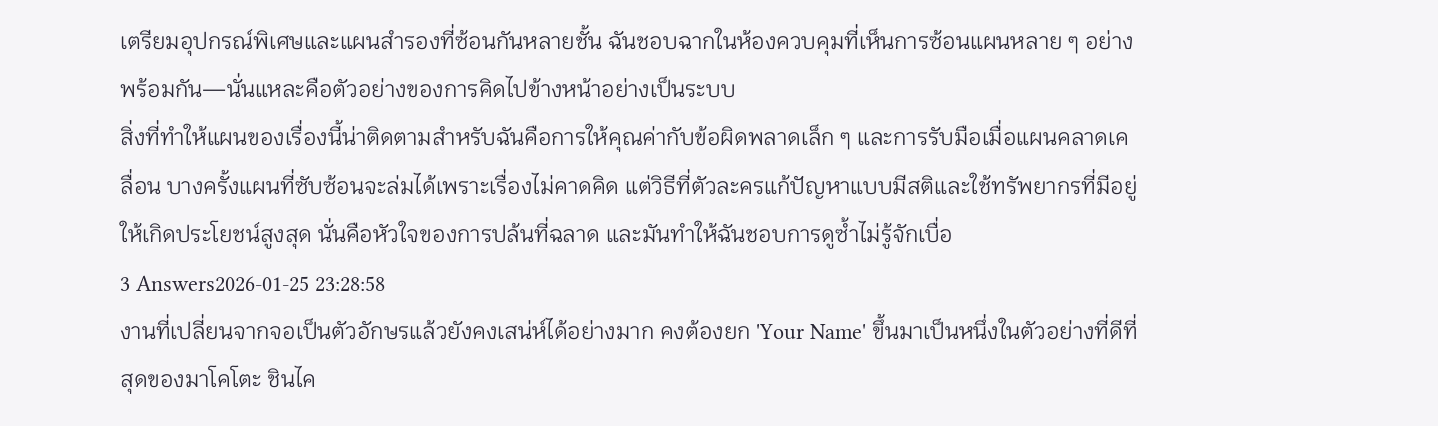เตรียมอุปกรณ์พิเศษและแผนสำรองที่ซ้อนกันหลายชั้น ฉันชอบฉากในห้องควบคุมที่เห็นการซ้อนแผนหลาย ๆ อย่างพร้อมกัน—นั่นแหละคือตัวอย่างของการคิดไปข้างหน้าอย่างเป็นระบบ
สิ่งที่ทำให้แผนของเรื่องนี้น่าติดตามสำหรับฉันคือการให้คุณค่ากับข้อผิดพลาดเล็ก ๆ และการรับมือเมื่อแผนคลาดเคลื่อน บางครั้งแผนที่ซับซ้อนจะล่มได้เพราะเรื่องไม่คาดคิด แต่วิธีที่ตัวละครแก้ปัญหาแบบมีสติและใช้ทรัพยากรที่มีอยู่ให้เกิดประโยชน์สูงสุด นั่นคือหัวใจของการปล้นที่ฉลาด และมันทำให้ฉันชอบการดูซ้ำไม่รู้จักเบื่อ
3 Answers2026-01-25 23:28:58
งานที่เปลี่ยนจากจอเป็นตัวอักษรแล้วยังคงเสน่ห์ได้อย่างมาก คงต้องยก 'Your Name' ขึ้นมาเป็นหนึ่งในตัวอย่างที่ดีที่สุดของมาโคโตะ ชินไค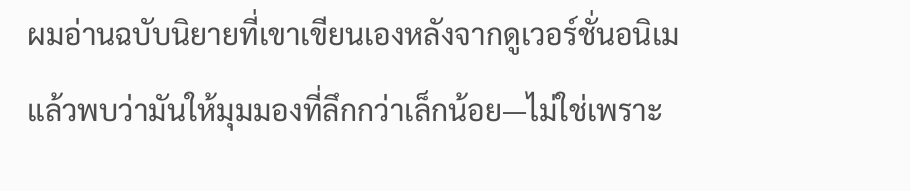ผมอ่านฉบับนิยายที่เขาเขียนเองหลังจากดูเวอร์ชั่นอนิเม แล้วพบว่ามันให้มุมมองที่ลึกกว่าเล็กน้อย—ไม่ใช่เพราะ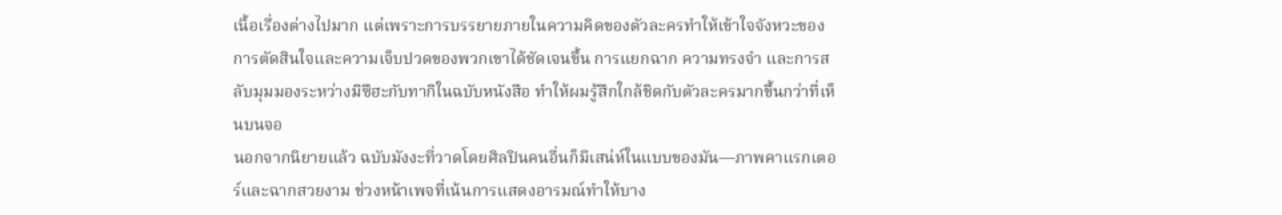เนื้อเรื่องต่างไปมาก แต่เพราะการบรรยายภายในความคิดของตัวละครทำให้เข้าใจจังหวะของการตัดสินใจและความเจ็บปวดของพวกเขาได้ชัดเจนขึ้น การแยกฉาก ความทรงจำ และการสลับมุมมองระหว่างมิซึฮะกับทากิในฉบับหนังสือ ทำให้ผมรู้สึกใกล้ชิดกับตัวละครมากขึ้นกว่าที่เห็นบนจอ
นอกจากนิยายแล้ว ฉบับมังงะที่วาดโดยศิลปินคนอื่นก็มีเสน่ห์ในแบบของมัน—ภาพคาแรกเตอร์และฉากสวยงาม ช่วงหน้าเพจที่เน้นการแสดงอารมณ์ทำให้บาง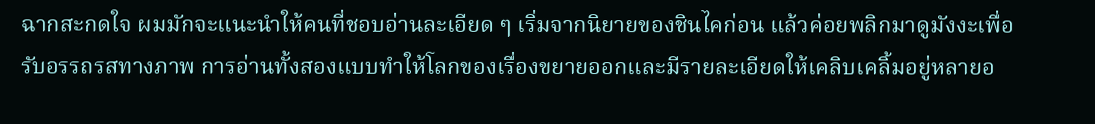ฉากสะกดใจ ผมมักจะแนะนำให้คนที่ชอบอ่านละเอียด ๆ เริ่มจากนิยายของชินไคก่อน แล้วค่อยพลิกมาดูมังงะเพื่อรับอรรถรสทางภาพ การอ่านทั้งสองแบบทำให้โลกของเรื่องขยายออกและมีรายละเอียดให้เคลิบเคลิ้มอยู่หลายอ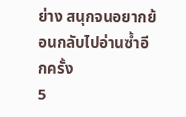ย่าง สนุกจนอยากย้อนกลับไปอ่านซ้ำอีกครั้ง
5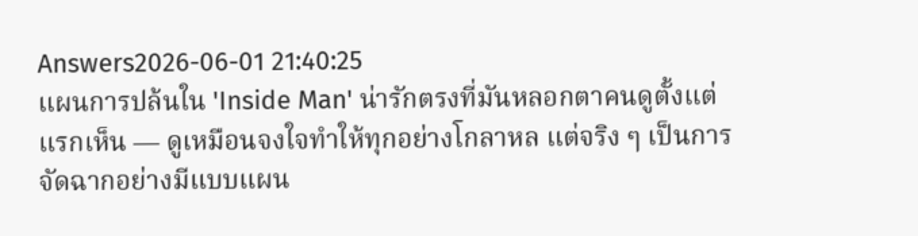Answers2026-06-01 21:40:25
แผนการปล้นใน 'Inside Man' น่ารักตรงที่มันหลอกตาคนดูตั้งแต่แรกเห็น — ดูเหมือนจงใจทำให้ทุกอย่างโกลาหล แต่จริง ๆ เป็นการจัดฉากอย่างมีแบบแผน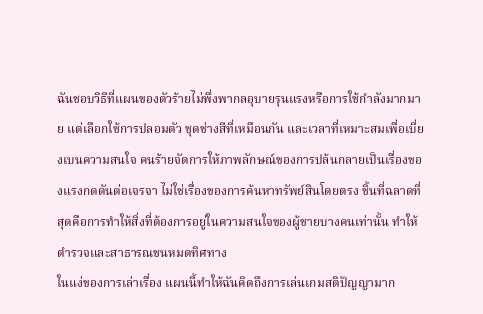ฉันชอบวิธีที่แผนของตัวร้ายไม่พึ่งพากลอุบายรุนแรงหรือการใช้กำลังมากมาย แต่เลือกใช้การปลอมตัว ชุดช่างสีที่เหมือนกัน และเวลาที่เหมาะสมเพื่อเบี่ยงเบนความสนใจ คนร้ายจัดการให้ภาพลักษณ์ของการปล้นกลายเป็นเรื่องของแรงกดดันต่อเจรจา ไม่ใช่เรื่องของการค้นหาทรัพย์สินโดยตรง ชิ้นที่ฉลาดที่สุดคือการทำให้สิ่งที่ต้องการอยู่ในความสนใจของผู้ชายบางคนเท่านั้น ทำให้ตำรวจและสาธารณชนหมดทิศทาง
ในแง่ของการเล่าเรื่อง แผนนี้ทำให้ฉันคิดถึงการเล่นเกมสติปัญญามาก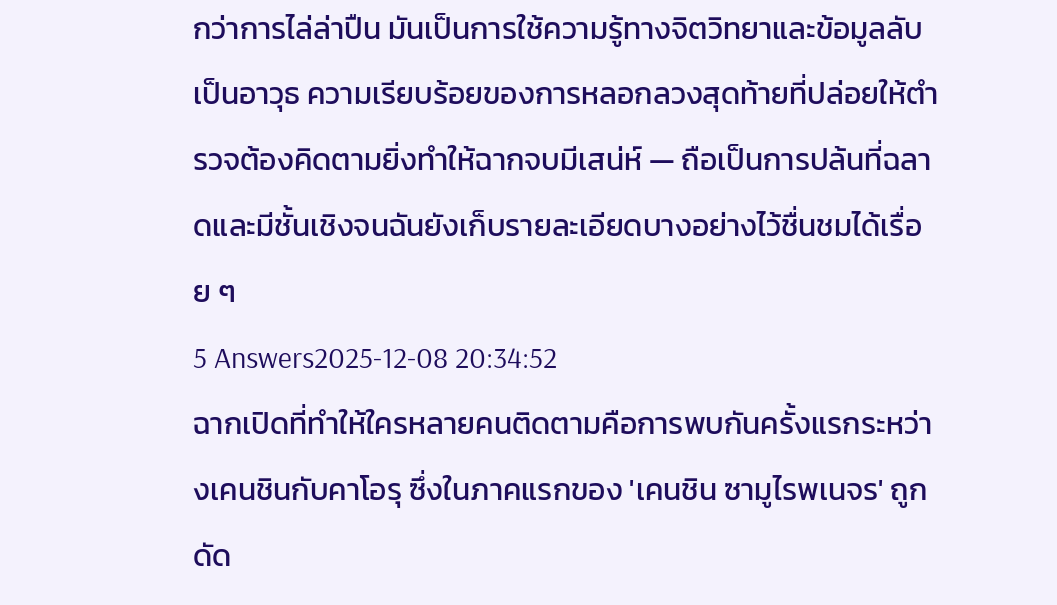กว่าการไล่ล่าปืน มันเป็นการใช้ความรู้ทางจิตวิทยาและข้อมูลลับเป็นอาวุธ ความเรียบร้อยของการหลอกลวงสุดท้ายที่ปล่อยให้ตำรวจต้องคิดตามยิ่งทำให้ฉากจบมีเสน่ห์ — ถือเป็นการปล้นที่ฉลาดและมีชั้นเชิงจนฉันยังเก็บรายละเอียดบางอย่างไว้ชื่นชมได้เรื่อย ๆ
5 Answers2025-12-08 20:34:52
ฉากเปิดที่ทำให้ใครหลายคนติดตามคือการพบกันครั้งแรกระหว่างเคนชินกับคาโอรุ ซึ่งในภาคแรกของ 'เคนชิน ซามูไรพเนจร' ถูกดัด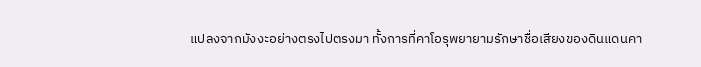แปลงจากมังงะอย่างตรงไปตรงมา ทั้งการที่คาโอรุพยายามรักษาชื่อเสียงของดินแดนคา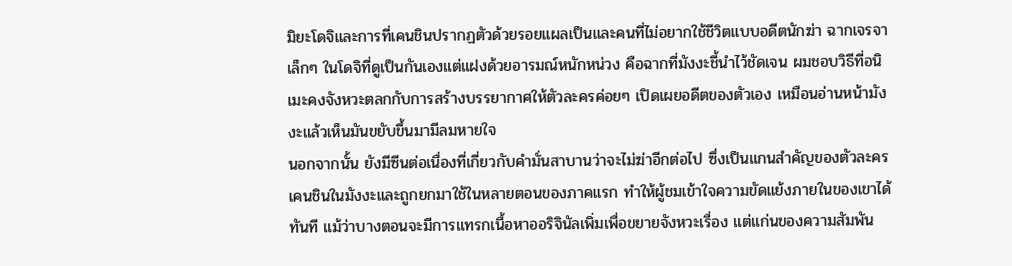มิยะโดจิและการที่เคนชินปรากฏตัวด้วยรอยแผลเป็นและคนที่ไม่อยากใช้ชีวิตแบบอดีตนักฆ่า ฉากเจรจาเล็กๆ ในโดจิที่ดูเป็นกันเองแต่แฝงด้วยอารมณ์หนักหน่วง คือฉากที่มังงะชี้นำไว้ชัดเจน ผมชอบวิธีที่อนิเมะคงจังหวะตลกกับการสร้างบรรยากาศให้ตัวละครค่อยๆ เปิดเผยอดีตของตัวเอง เหมือนอ่านหน้ามังงะแล้วเห็นมันขยับขึ้นมามีลมหายใจ
นอกจากนั้น ยังมีซีนต่อเนื่องที่เกี่ยวกับคำมั่นสาบานว่าจะไม่ฆ่าอีกต่อไป ซึ่งเป็นแกนสำคัญของตัวละครเคนชินในมังงะและถูกยกมาใช้ในหลายตอนของภาคแรก ทำให้ผู้ชมเข้าใจความขัดแย้งภายในของเขาได้ทันที แม้ว่าบางตอนจะมีการแทรกเนื้อหาออริจินัลเพิ่มเพื่อขยายจังหวะเรื่อง แต่แก่นของความสัมพัน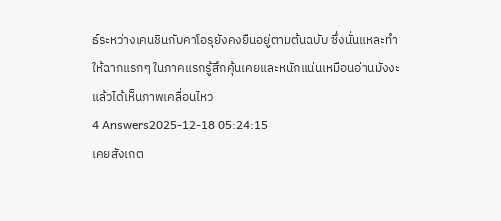ธ์ระหว่างเคนชินกับคาโอรุยังคงยืนอยู่ตามต้นฉบับ ซึ่งนั่นแหละทำให้ฉากแรกๆ ในภาคแรกรู้สึกคุ้นเคยและหนักแน่นเหมือนอ่านมังงะแล้วได้เห็นภาพเคลื่อนไหว
4 Answers2025-12-18 05:24:15
เคยสังเกต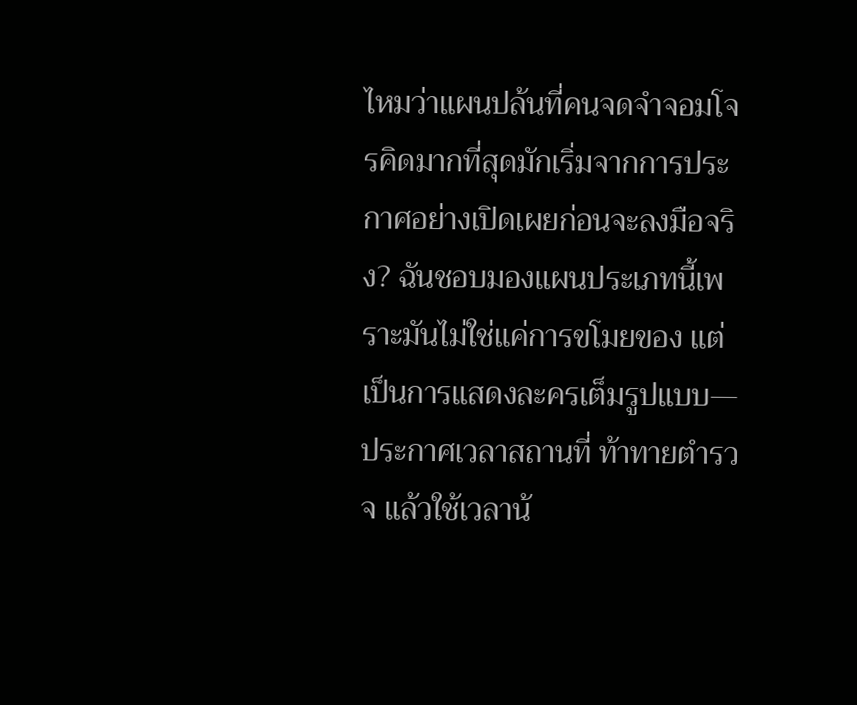ไหมว่าแผนปล้นที่คนจดจำจอมโจรคิดมากที่สุดมักเริ่มจากการประกาศอย่างเปิดเผยก่อนจะลงมือจริง? ฉันชอบมองแผนประเภทนี้เพราะมันไม่ใช่แค่การขโมยของ แต่เป็นการแสดงละครเต็มรูปแบบ—ประกาศเวลาสถานที่ ท้าทายตำรวจ แล้วใช้เวลาน้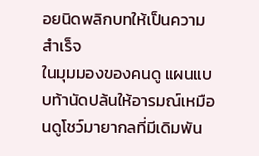อยนิดพลิกบทให้เป็นความสำเร็จ
ในมุมมองของคนดู แผนแบบท้านัดปล้นให้อารมณ์เหมือนดูโชว์มายากลที่มีเดิมพัน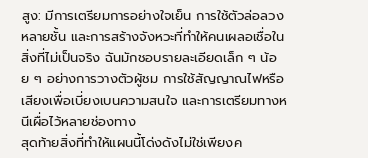สูง: มีการเตรียมการอย่างใจเย็น การใช้ตัวล่อลวงหลายชั้น และการสร้างจังหวะที่ทำให้คนเผลอเชื่อในสิ่งที่ไม่เป็นจริง ฉันมักชอบรายละเอียดเล็ก ๆ น้อย ๆ อย่างการวางตัวผู้ชม การใช้สัญญาณไฟหรือเสียงเพื่อเบี่ยงเบนความสนใจ และการเตรียมทางหนีเผื่อไว้หลายช่องทาง
สุดท้ายสิ่งที่ทำให้แผนนี้โด่งดังไม่ใช่เพียงค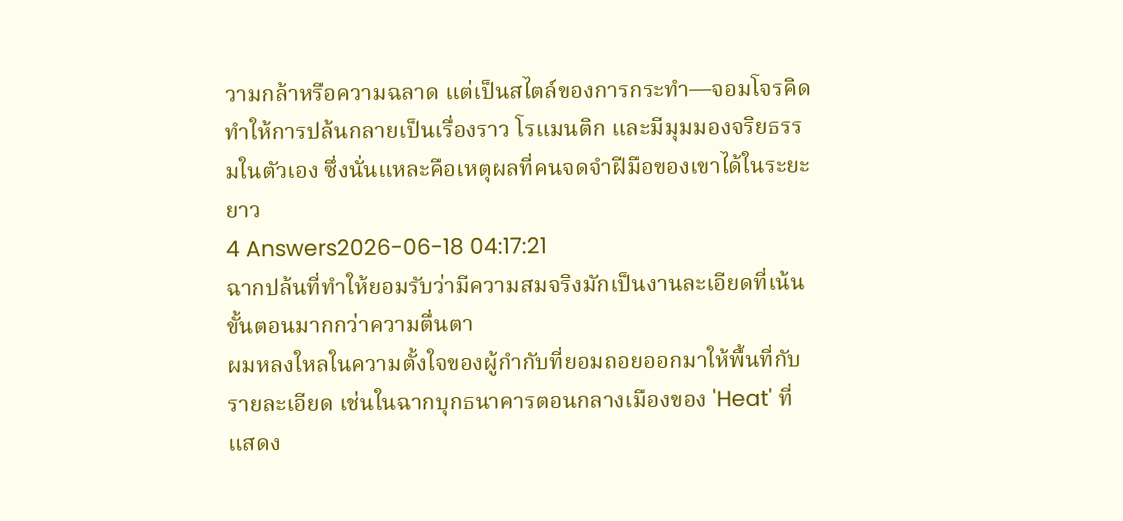วามกล้าหรือความฉลาด แต่เป็นสไตล์ของการกระทำ—จอมโจรคิดทำให้การปล้นกลายเป็นเรื่องราว โรแมนติก และมีมุมมองจริยธรรมในตัวเอง ซึ่งนั่นแหละคือเหตุผลที่คนจดจำฝีมือของเขาได้ในระยะยาว
4 Answers2026-06-18 04:17:21
ฉากปล้นที่ทำให้ยอมรับว่ามีความสมจริงมักเป็นงานละเอียดที่เน้นขั้นตอนมากกว่าความตื่นตา
ผมหลงใหลในความตั้งใจของผู้กำกับที่ยอมถอยออกมาให้พื้นที่กับรายละเอียด เช่นในฉากบุกธนาคารตอนกลางเมืองของ 'Heat' ที่แสดง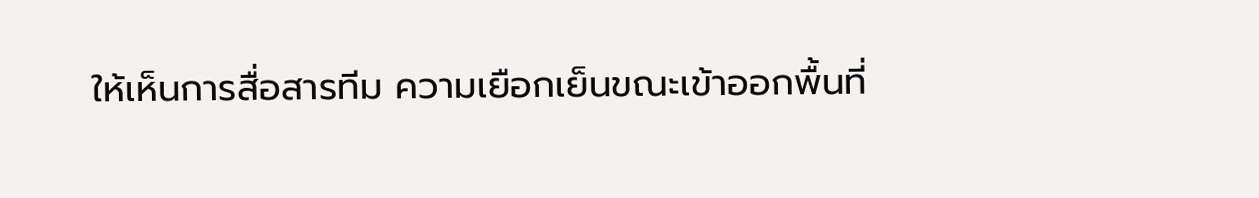ให้เห็นการสื่อสารทีม ความเยือกเย็นขณะเข้าออกพื้นที่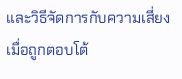และวิธีจัดการกับความเสี่ยงเมื่อถูกตอบโต้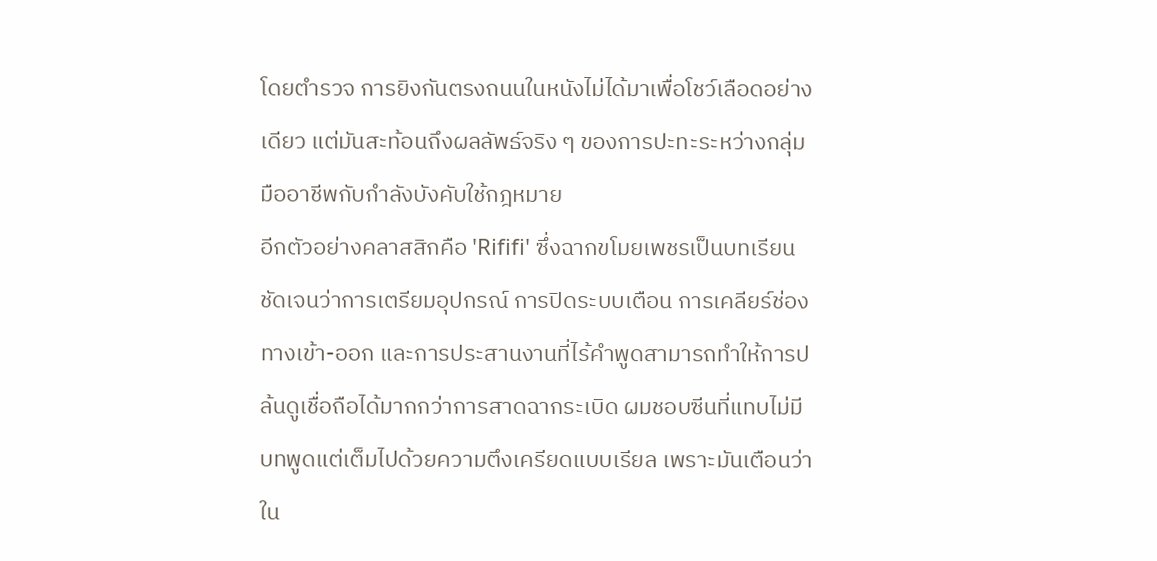โดยตำรวจ การยิงกันตรงถนนในหนังไม่ได้มาเพื่อโชว์เลือดอย่างเดียว แต่มันสะท้อนถึงผลลัพธ์จริง ๆ ของการปะทะระหว่างกลุ่มมืออาชีพกับกำลังบังคับใช้กฎหมาย
อีกตัวอย่างคลาสสิกคือ 'Rififi' ซึ่งฉากขโมยเพชรเป็นบทเรียนชัดเจนว่าการเตรียมอุปกรณ์ การปิดระบบเตือน การเคลียร์ช่องทางเข้า-ออก และการประสานงานที่ไร้คำพูดสามารถทำให้การปล้นดูเชื่อถือได้มากกว่าการสาดฉากระเบิด ผมชอบซีนที่แทบไม่มีบทพูดแต่เต็มไปด้วยความตึงเครียดแบบเรียล เพราะมันเตือนว่าใน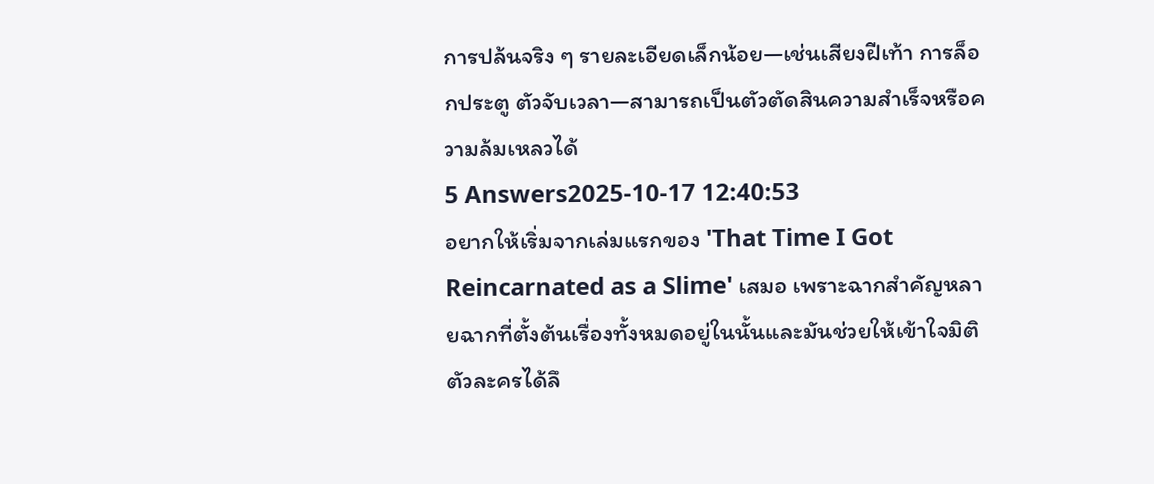การปล้นจริง ๆ รายละเอียดเล็กน้อย—เช่นเสียงฝีเท้า การล็อกประตู ตัวจับเวลา—สามารถเป็นตัวตัดสินความสำเร็จหรือความล้มเหลวได้
5 Answers2025-10-17 12:40:53
อยากให้เริ่มจากเล่มแรกของ 'That Time I Got Reincarnated as a Slime' เสมอ เพราะฉากสำคัญหลายฉากที่ตั้งต้นเรื่องทั้งหมดอยู่ในนั้นและมันช่วยให้เข้าใจมิติตัวละครได้ลึ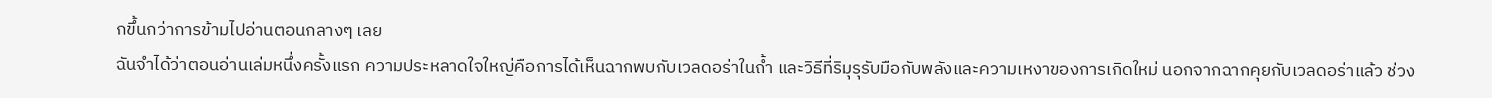กขึ้นกว่าการข้ามไปอ่านตอนกลางๆ เลย
ฉันจำได้ว่าตอนอ่านเล่มหนึ่งครั้งแรก ความประหลาดใจใหญ่คือการได้เห็นฉากพบกับเวลดอร่าในถ้ำ และวิธีที่ริมุรุรับมือกับพลังและความเหงาของการเกิดใหม่ นอกจากฉากคุยกับเวลดอร่าแล้ว ช่วง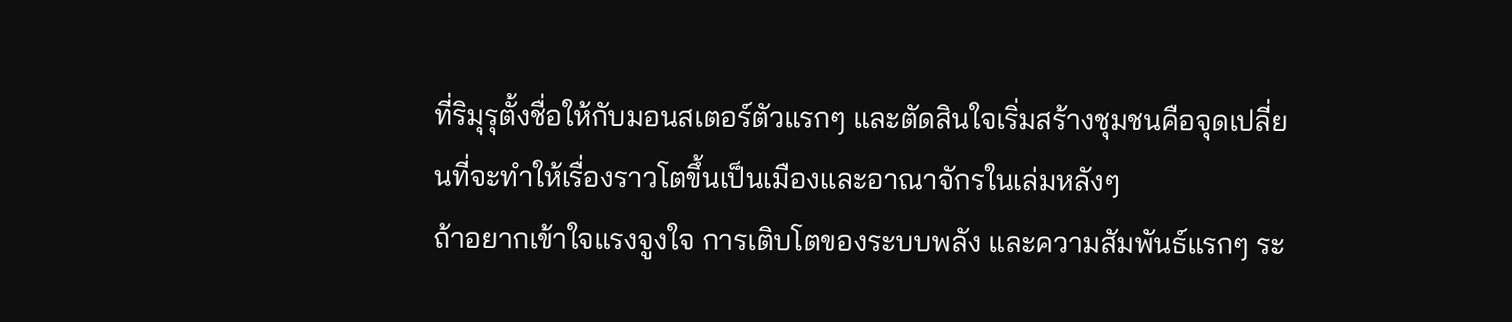ที่ริมุรุตั้งชื่อให้กับมอนสเตอร์ตัวแรกๆ และตัดสินใจเริ่มสร้างชุมชนคือจุดเปลี่ยนที่จะทำให้เรื่องราวโตขึ้นเป็นเมืองและอาณาจักรในเล่มหลังๆ
ถ้าอยากเข้าใจแรงจูงใจ การเติบโตของระบบพลัง และความสัมพันธ์แรกๆ ระ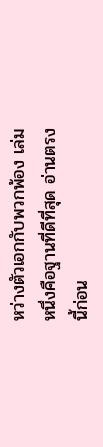หว่างตัวเอกกับพวกพ้อง เล่มหนึ่งคือฐานที่ดีที่สุด อ่านตรงนี้ก่อน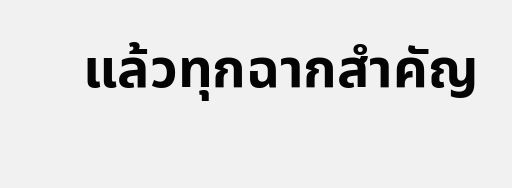แล้วทุกฉากสำคัญ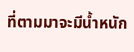ที่ตามมาจะมีน้ำหนัก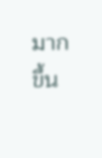มากขึ้น